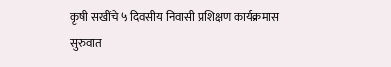कृषी सखींचे ५ दिवसीय निवासी प्रशिक्षण कार्यक्रमास सुरुवात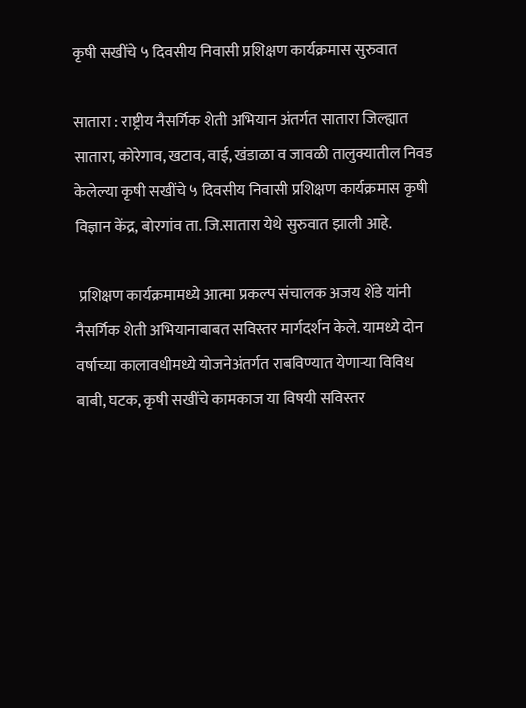कृषी सखींचे ५ दिवसीय निवासी प्रशिक्षण कार्यक्रमास सुरुवात

सातारा : राष्ट्रीय नैसर्गिक शेती अभियान अंतर्गत सातारा जिल्ह्यात सातारा, कोरेगाव, खटाव, वाई, खंडाळा व जावळी तालुक्यातील निवड केलेल्या कृषी सखींचे ५ दिवसीय निवासी प्रशिक्षण कार्यक्रमास कृषी विज्ञान केंद्र, बोरगांव ता. जि.सातारा येथे सुरुवात झाली आहे.

 प्रशिक्षण कार्यक्रमामध्ये आत्मा प्रकल्प संचालक अजय शेंडे यांनी नैसर्गिक शेती अभियानाबाबत सविस्तर मार्गदर्शन केले. यामध्ये दोन वर्षाच्या कालावधीमध्ये योजनेअंतर्गत राबविण्यात येणाऱ्या विविध बाबी, घटक, कृषी सखींचे कामकाज या विषयी सविस्तर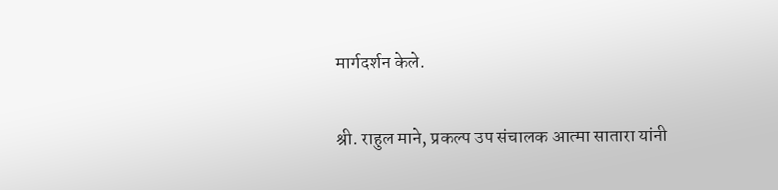मार्गदर्शन केले.

श्री. राहुल माने, प्रकल्प उप संचालक आत्मा सातारा यांनी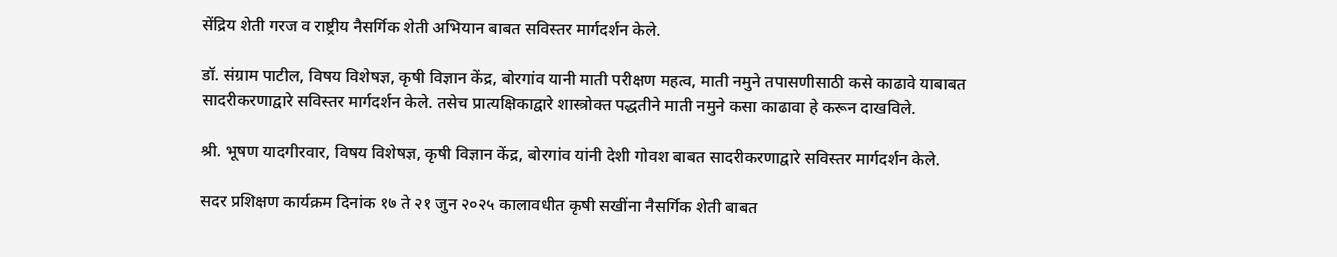सेंद्रिय शेती गरज व राष्ट्रीय नैसर्गिक शेती अभियान बाबत सविस्तर मार्गदर्शन केले.

डॉ. संग्राम पाटील, विषय विशेषज्ञ, कृषी विज्ञान केंद्र, बोरगांव यानी माती परीक्षण महत्व, माती नमुने तपासणीसाठी कसे काढावे याबाबत सादरीकरणाद्वारे सविस्तर मार्गदर्शन केले. तसेच प्रात्यक्षिकाद्वारे शास्त्रोक्त पद्धतीने माती नमुने कसा काढावा हे करून दाखविले.

श्री. भूषण यादगीरवार, विषय विशेषज्ञ, कृषी विज्ञान केंद्र, बोरगांव यांनी देशी गोवश बाबत सादरीकरणाद्वारे सविस्तर मार्गदर्शन केले.

सदर प्रशिक्षण कार्यक्रम दिनांक १७ ते २१ जुन २०२५ कालावधीत कृषी सखींना नैसर्गिक शेती बाबत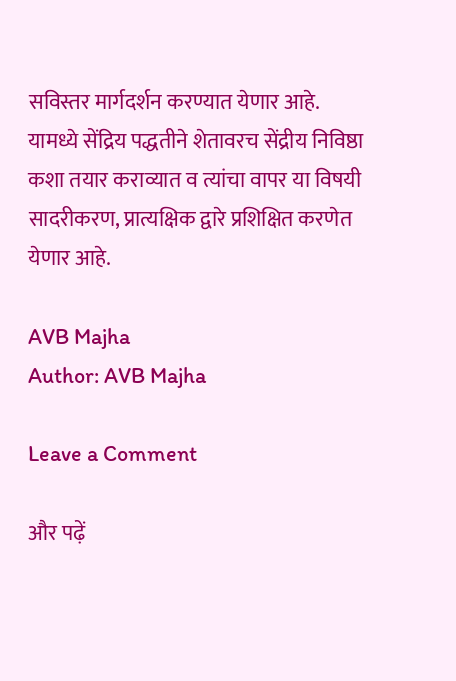सविस्तर मार्गदर्शन करण्यात येणार आहे. यामध्ये सेंद्रिय पद्धतीने शेतावरच सेंद्रीय निविष्ठा कशा तयार कराव्यात व त्यांचा वापर या विषयी सादरीकरण, प्रात्यक्षिक द्वारे प्रशिक्षित करणेत येणार आहे.

AVB Majha
Author: AVB Majha

Leave a Comment

और पढ़ें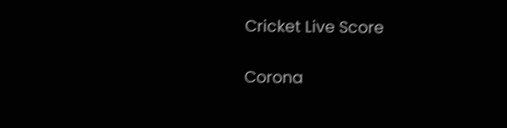Cricket Live Score

Corona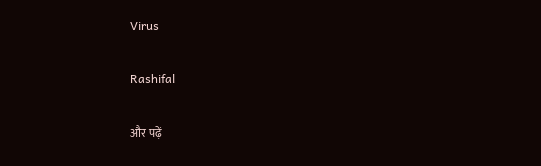Virus

Rashifal

और पढ़ें